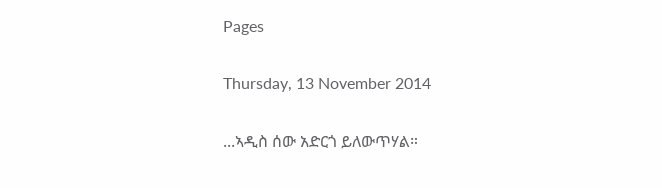Pages

Thursday, 13 November 2014

...ኣዲስ ሰው አድርጎ ይለውጥሃል።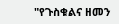"የጉስቁልና ዘመን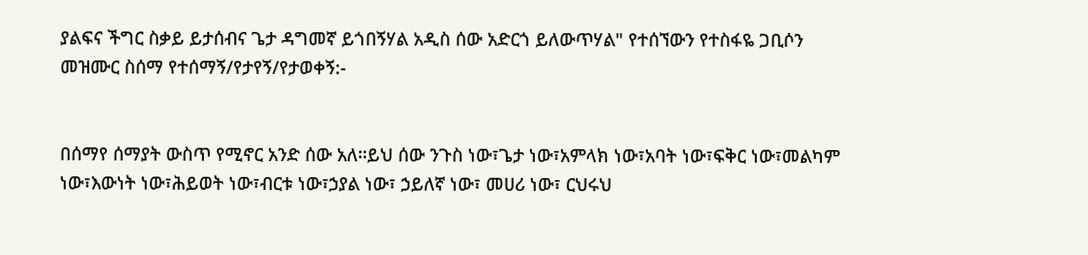ያልፍና ችግር ስቃይ ይታሰብና ጌታ ዳግመኛ ይጎበኝሃል አዲስ ሰው አድርጎ ይለውጥሃል" የተሰኘውን የተስፋዬ ጋቢሶን መዝሙር ስሰማ የተሰማኝ/የታየኝ/የታወቀኝ:-


በሰማየ ሰማያት ውስጥ የሚኖር አንድ ሰው አለ።ይህ ሰው ንጉስ ነው፣ጌታ ነው፣አምላክ ነው፣አባት ነው፣ፍቅር ነው፣መልካም ነው፣እውነት ነው፣ሕይወት ነው፣ብርቱ ነው፣ኃያል ነው፣ ኃይለኛ ነው፣ መሀሪ ነው፣ ርህሩህ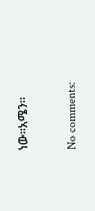ነው።አሜን።

No comments: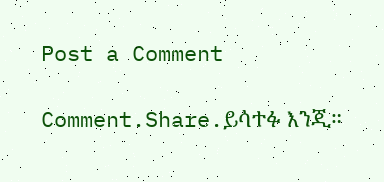Post a Comment

Comment.Share.ይሳተፉ እንጂ።